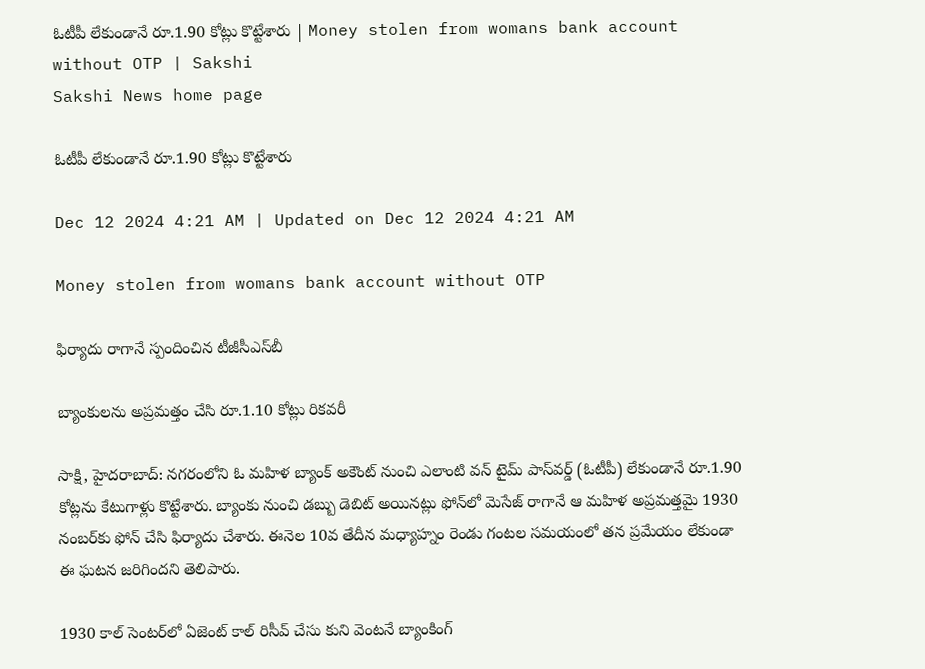ఓటీపీ లేకుండానే రూ.1.90 కోట్లు కొట్టేశారు | Money stolen from womans bank account without OTP | Sakshi
Sakshi News home page

ఓటీపీ లేకుండానే రూ.1.90 కోట్లు కొట్టేశారు

Dec 12 2024 4:21 AM | Updated on Dec 12 2024 4:21 AM

Money stolen from womans bank account without OTP

ఫిర్యాదు రాగానే స్పందించిన టీజీసీఎస్‌బీ

బ్యాంకులను అప్రమత్తం చేసి రూ.1.10 కోట్లు రికవరీ

సాక్షి, హైదరాబాద్‌: నగరంలోని ఓ మహిళ బ్యాంక్‌ అకౌంట్‌ నుంచి ఎలాంటి వన్‌ టైమ్‌ పాస్‌వర్డ్‌ (ఓటీపీ) లేకుండానే రూ.1.90 కోట్లను కేటుగాళ్లు కొట్టేశారు. బ్యాంకు నుంచి డబ్బు డెబిట్‌ అయినట్లు ఫోన్‌లో మెసేజ్‌ రాగానే ఆ మహిళ అప్రమత్తమై 1930 నంబర్‌కు ఫోన్‌ చేసి ఫిర్యాదు చేశారు. ఈనెల 10వ తేదీన మధ్యాహ్నం రెండు గంటల సమయంలో తన ప్రమేయం లేకుండా ఈ ఘటన జరిగిందని తెలిపారు.

1930 కాల్‌ సెంటర్‌లో ఏజెంట్‌ కాల్‌ రిసీవ్‌ చేసు కుని వెంటనే బ్యాంకింగ్‌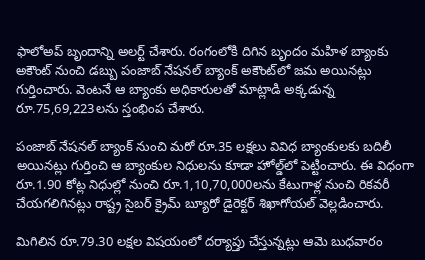ఫాలోఅప్‌ బృందాన్ని అలర్ట్‌ చేశారు. రంగంలోకి దిగిన బృందం మహిళ బ్యాంకు అకౌంట్‌ నుంచి డబ్బు పంజాబ్‌ నేషనల్‌ బ్యాంక్‌ అకౌంట్‌లో జమ అయినట్లు గుర్తించారు. వెంటనే ఆ బ్యాంకు అధికారులతో మాట్లాడి అక్కడున్న రూ.75,69,223లను స్తంభింప చేశారు.

పంజాబ్‌ నేషనల్‌ బ్యాంక్‌ నుంచి మరో రూ.35 లక్షలు వివిధ బ్యాంకులకు బదిలీ అయినట్లు గుర్తించి ఆ బ్యాంకుల నిధులను కూడా హోల్డ్‌లో పెట్టించారు. ఈ విధంగా రూ.1.90 కోట్ల నిధుల్లో నుంచి రూ.1,10,70,000లను కేటుగాళ్ల నుంచి రికవరీ చేయగలిగినట్లు రాష్ట్ర సైబర్‌ క్రైమ్‌ బ్యూరో డైరెక్టర్‌ శిఖాగోయల్‌ వెల్లడించారు.

మిగిలిన రూ.79.30 లక్షల విషయంలో దర్యాప్తు చేస్తున్నట్లు ఆమె బుధవారం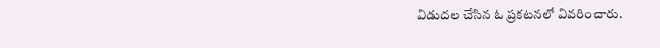విడుదల చేసిన ఓ ప్రకటనలో వివరించారు.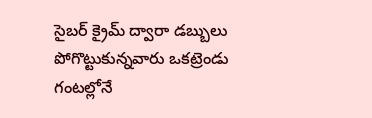సైబర్‌ క్రైమ్‌ ద్వారా డబ్బులు పోగొట్టుకున్నవారు ఒకట్రెండు గంటల్లోనే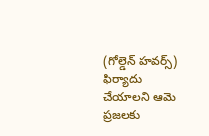(గోల్డెన్‌ హవర్స్‌) ఫిర్యాదు చేయాలని ఆమె ప్రజలకు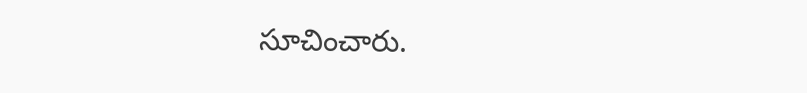సూచించారు.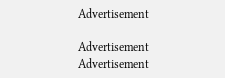Advertisement

Advertisement
Advertisement